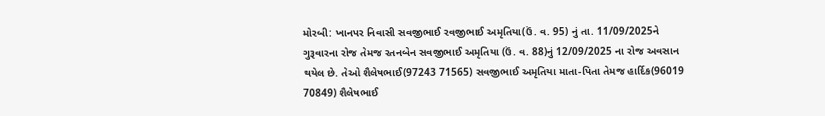મોરબી: ખાનપર નિવાસી સવજીભાઈ રવજીભાઈ અમૃતિયા(ઉં. વ. 95) નું તા. 11/09/2025ને ગુરૂવારના રોજ તેમજ રતનબેન સવજીભાઈ અમૃતિયા (ઉં. વ. 88)નું 12/09/2025 ના રોજ અવસાન થયેલ છે. તેઓ શૈલેષભાઈ(97243 71565) સવજીભાઈ અમૃતિયા માતા-પિતા તેમજ હાર્દિક(96019 70849) શૈલેષભાઈ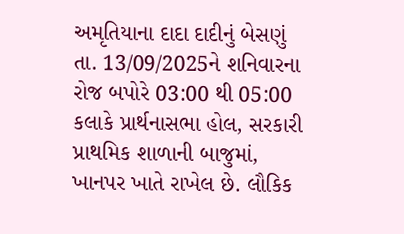અમૃતિયાના દાદા દાદીનું બેસણું તા. 13/09/2025ને શનિવારના રોજ બપોરે 03:00 થી 05:00 કલાકે પ્રાર્થનાસભા હોલ, સરકારી પ્રાથમિક શાળાની બાજુમાં, ખાનપર ખાતે રાખેલ છે. લૌકિક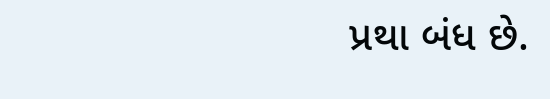પ્રથા બંધ છે.